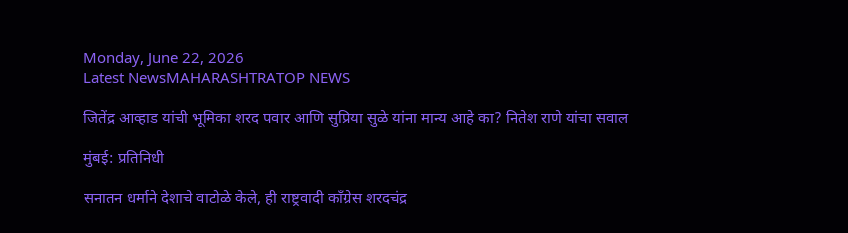Monday, June 22, 2026
Latest NewsMAHARASHTRATOP NEWS

जितेंद्र आव्हाड यांची भूमिका शरद पवार आणि सुप्रिया सुळे यांना मान्य आहे का? नितेश राणे यांचा सवाल

मुंबई: प्रतिनिधी

सनातन धर्माने देशाचे वाटोळे केले, ही राष्ट्रवादी काँग्रेस शरदचंद्र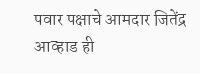पवार पक्षाचे आमदार जितेंद्र आव्हाड ही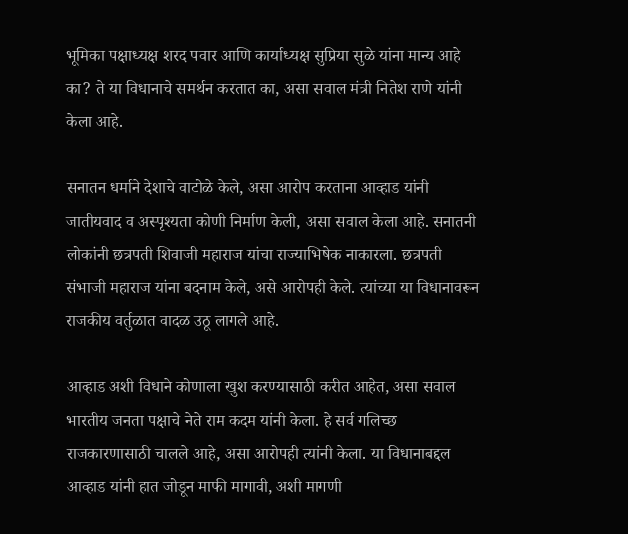भूमिका पक्षाध्यक्ष शरद पवार आणि कार्याध्यक्ष सुप्रिया सुळे यांना मान्य आहे का? ते या विधानाचे समर्थन करतात का, असा सवाल मंत्री नितेश राणे यांनी केला आहे.

सनातन धर्माने देशाचे वाटोळे केले, असा आरोप करताना आव्हाड यांनी जातीयवाद व अस्पृश्यता कोणी निर्माण केली, असा सवाल केला आहे. सनातनी लोकांनी छत्रपती शिवाजी महाराज यांचा राज्याभिषेक नाकारला. छत्रपती संभाजी महाराज यांना बदनाम केले, असे आरोपही केले. त्यांच्या या विधानावरून राजकीय वर्तुळात वादळ उठू लागले आहे.

आव्हाड अशी विधाने कोणाला खुश करण्यासाठी करीत आहेत, असा सवाल भारतीय जनता पक्षाचे नेते राम कदम यांनी केला. हे सर्व गलिच्छ राजकारणासाठी चालले आहे, असा आरोपही त्यांनी केला. या विधानाबद्दल आव्हाड यांनी हात जोडून माफी मागावी, अशी मागणी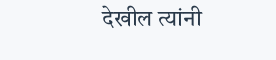देखील त्यांनी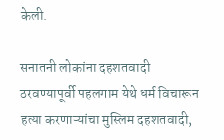केली.

सनातनी लोकांना दहशतवादी ठरवण्यापूर्वी पहलगाम येथे धर्म विचारून हत्या करणाऱ्यांचा मुस्लिम दहशतवादी,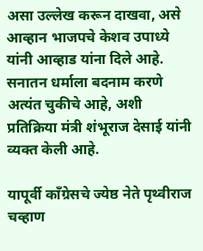असा उल्लेख करून दाखवा, असे आव्हान भाजपचे केशव उपाध्ये यांनी आव्हाड यांना दिले आहे. सनातन धर्माला बदनाम करणे अत्यंत चुकीचे आहे, अशी प्रतिक्रिया मंत्री शंभूराज देसाई यांनी व्यक्त केली आहे.

यापूर्वी काँग्रेसचे ज्येष्ठ नेते पृथ्वीराज चव्हाण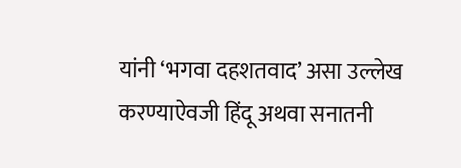यांनी ‘भगवा दहशतवाद’ असा उल्लेख करण्याऐवजी हिंदू अथवा सनातनी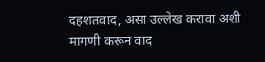दहशतवाद, असा उल्लेख करावा अशी मागणी करून वाद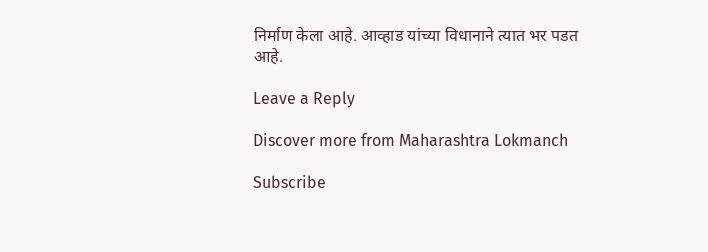निर्माण केला आहे. आव्हाड यांच्या विधानाने त्यात भर पडत आहे.

Leave a Reply

Discover more from Maharashtra Lokmanch

Subscribe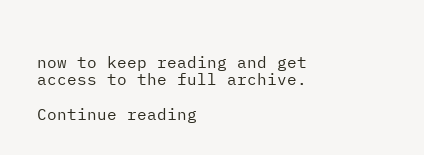now to keep reading and get access to the full archive.

Continue reading